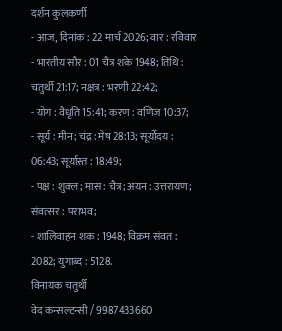दर्शन कुलकर्णी
- आज, दिनांक : 22 मार्च 2026; वार : रविवार
- भारतीय सौर : 01 चैत्र शके 1948; तिथि : चतुर्थी 21:17; नक्षत्र : भरणी 22:42;
- योग : वैधृति 15:41; करण : वणिज 10:37;
- सूर्य : मीन; चंद्र : मेष 28:13; सूर्योदय : 06:43; सूर्यास्त : 18:49;
- पक्ष : शुक्ल; मास : चैत्र; अयन : उत्तरायण; संवत्सर : पराभव;
- शालिवाहन शक : 1948; विक्रम संवत : 2082; युगाब्द : 5128.
विनायक चतुर्थी
वेद कन्सल्टन्सी / 9987433660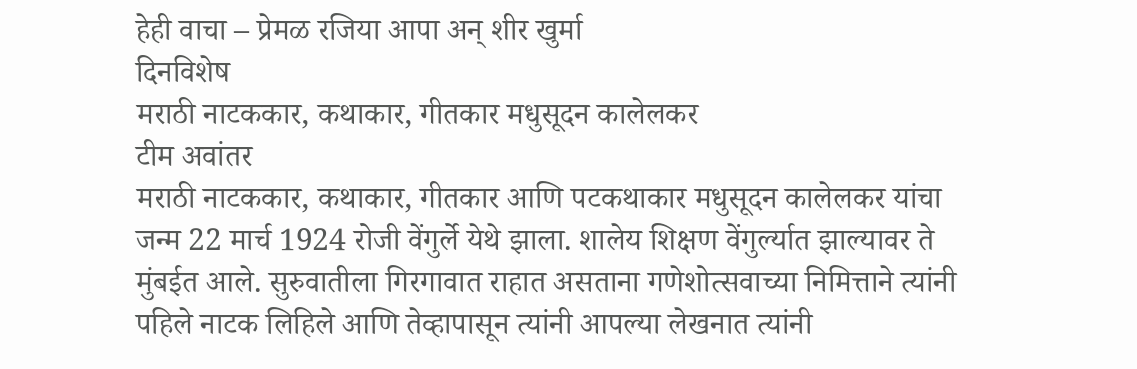हेही वाचा – प्रेमळ रजिया आपा अन् शीर खुर्मा
दिनविशेष
मराठी नाटककार, कथाकार, गीतकार मधुसूदन कालेलकर
टीम अवांतर
मराठी नाटककार, कथाकार, गीतकार आणि पटकथाकार मधुसूदन कालेलकर यांचा जन्म 22 मार्च 1924 रोजी वेंगुर्ले येथे झाला. शालेय शिक्षण वेंगुर्ल्यात झाल्यावर ते मुंबईत आले. सुरुवातीला गिरगावात राहात असताना गणेशोत्सवाच्या निमित्ताने त्यांनी पहिले नाटक लिहिले आणि तेव्हापासून त्यांनी आपल्या लेखनात त्यांनी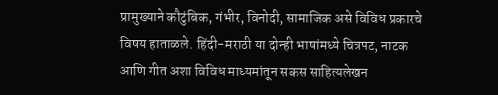प्रामुख्याने कौटुंबिक, गंभीर, विनोदी, सामाजिक असे विविध प्रकारचे विषय हाताळले. हिंदी-मराठी या दोन्ही भाषांमध्ये चित्रपट, नाटक आणि गीत अशा विविध माध्यमांतून सकस साहित्यलेखन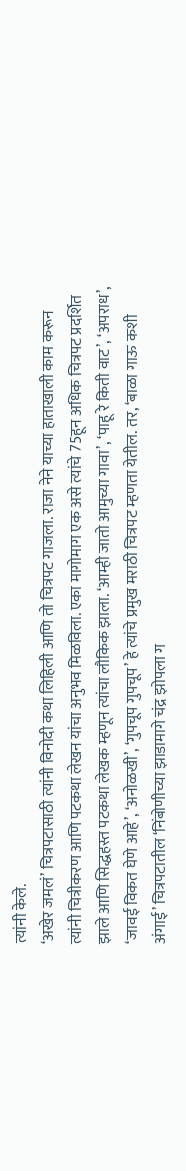त्यांनी केले.
‘अखेर जमलं’ चित्रपटासाठी त्यांनी विनोदी कथा लिहिली आणि तो चित्रपट गाजला. राजा नेने याच्या हाताखाली काम करून त्यांनी चित्रीकरण आणि पटकथा लेखन यांचा अनुभव मिळविला. एका मागोमाग एक असे त्यांचे 75हून अधिक चित्रपट प्रदर्शित झाले आणि सिद्धहस्त पटकथा लेखक म्हणून त्यांचा लौकिक झाला. ‘आम्ही जातो आमुच्या गावा’, ‘पाहू रे किती वाट’, ‘अपराध’, ‘जावई विकत घेणे आहे’, ‘अनोळखी’, ‘गुपचूप गुपचूप’ हे त्यांचे प्रमुख मराठी चित्रपट म्हणता येतील. तर, ‘बाळा गाऊ कशी अंगाई’ चित्रपटातील ‘निंबोणीच्या झाडामागे चंद्र झोपला ग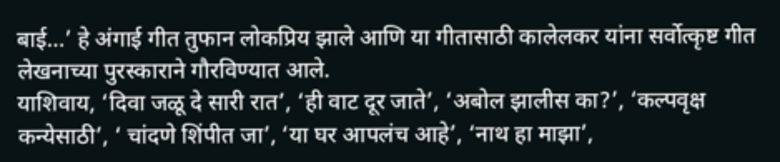बाई…’ हे अंगाई गीत तुफान लोकप्रिय झाले आणि या गीतासाठी कालेलकर यांना सर्वोत्कृष्ट गीत लेखनाच्या पुरस्काराने गौरविण्यात आले.
याशिवाय, ‘दिवा जळू दे सारी रात’, ‘ही वाट दूर जाते’, ‘अबोल झालीस का?’, ‘कल्पवृक्ष कन्येसाठी’, ‘ चांदणे शिंपीत जा’, ‘या घर आपलंच आहे’, ‘नाथ हा माझा’,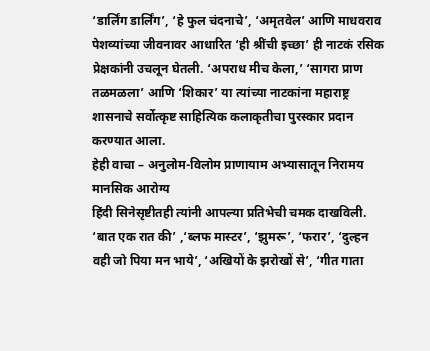‘डार्लिंग डार्लिंग’, ‘हे फुल चंदनाचे’, ‘अमृतवेल’ आणि माधवराव पेशव्यांच्या जीवनावर आधारित ‘ही श्रींची इच्छा’ ही नाटकं रसिक प्रेक्षकांनी उचलून घेतली. ‘अपराध मीच केला,’ ‘सागरा प्राण तळमळला’ आणि ‘शिकार’ या त्यांच्या नाटकांना महाराष्ट्र शासनाचे सर्वोत्कृष्ट साहित्यिक कलाकृतीचा पुरस्कार प्रदान करण्यात आला.
हेही वाचा – अनुलोम-विलोम प्राणायाम अभ्यासातून निरामय मानसिक आरोग्य
हिंदी सिनेसृष्टीतही त्यांनी आपल्या प्रतिभेची चमक दाखविली. ‘बात एक रात की’ ,‘ब्लफ मास्टर’, ‘झुमरू’, ‘फरार’, ‘दुल्हन वही जो पिया मन भाये’, ‘अखियों के झरोखों से’, ‘गीत गाता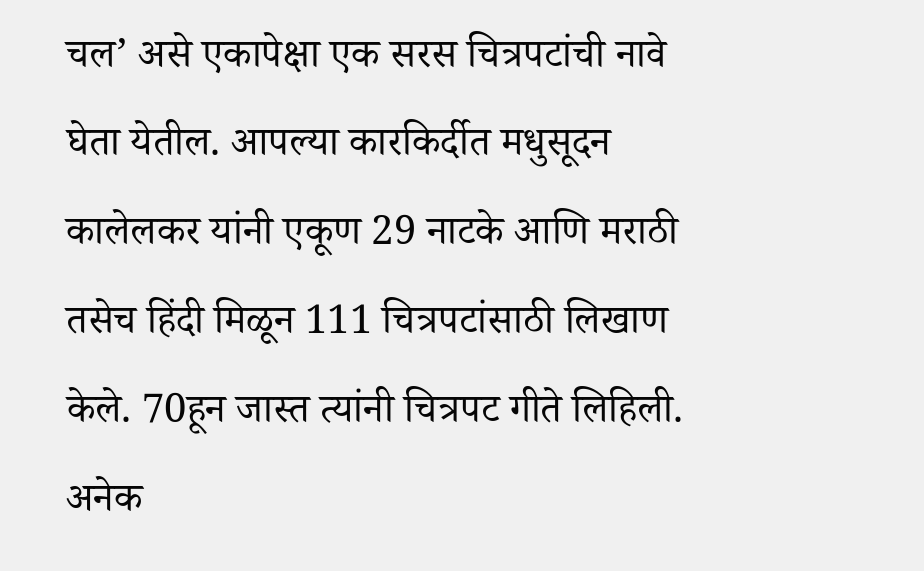चल’ असे एकापेक्षा एक सरस चित्रपटांची नावे घेता येतील. आपल्या कारकिर्दीत मधुसूदन कालेलकर यांनी एकूण 29 नाटके आणि मराठी तसेच हिंदी मिळून 111 चित्रपटांसाठी लिखाण केले. 70हून जास्त त्यांनी चित्रपट गीते लिहिली. अनेक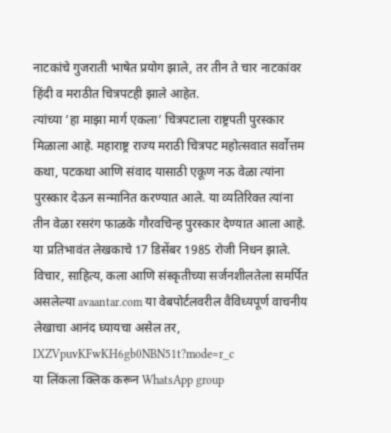नाटकांचे गुजराती भाषेत प्रयोग झाले, तर तीन ते चार नाटकांवर हिंदी व मराठीत चित्रपटही झाले आहेत.
त्यांच्या ‘हा माझा मार्ग एकला’ चित्रपटाला राष्ट्रपती पुरस्कार मिळाला आहे. महाराष्ट्र राज्य मराठी चित्रपट महोत्सवात सर्वोत्तम कथा, पटकथा आणि संवाद यासाठी एकूण नऊ वेळा त्यांना पुरस्कार देऊन सन्मानित करण्यात आले. या व्यतिरिक्त त्यांना तीन वेळा रसरंग फाळके गौरवचिन्ह पुरस्कार देण्यात आला आहे. या प्रतिभावंत लेखकाचे 17 डिसेंबर 1985 रोजी निधन झाले.
विचार, साहित्य, कला आणि संस्कृतीच्या सर्जनशीलतेला समर्पित असलेल्या avaantar.com या वेबपोर्टलवरील वैविध्यपूर्ण वाचनीय लेखाचा आनंद घ्यायचा असेल तर,
IXZVpuvKFwKH6gb0NBN51t?mode=r_c
या लिंकला क्लिक करून WhatsApp group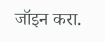जॉइन करा.